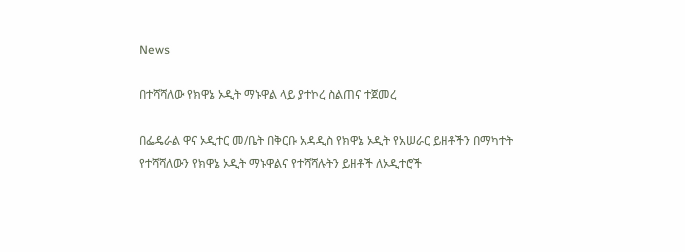News

በተሻሻለው የክዋኔ ኦዲት ማኑዋል ላይ ያተኮረ ስልጠና ተጀመረ

በፌዴራል ዋና ኦዲተር መ/ቤት በቅርቡ አዳዲስ የክዋኔ ኦዲት የአሠራር ይዘቶችን በማካተት የተሻሻለውን የክዋኔ ኦዲት ማኑዋልና የተሻሻሉትን ይዘቶች ለኦዲተሮች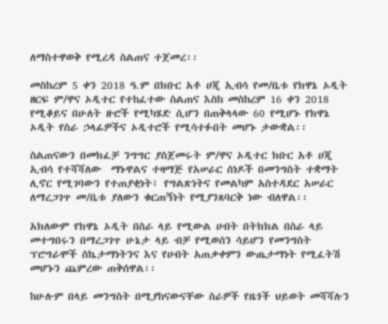ለማስተዋወቅ የሚረዳ ስልጠና ተጀመረ፡፡

መስከረም 5 ቀን 2018 ዓ.ም በክቡር አቶ ሀጂ ኢብሳ የመ/ቤቱ የክዋኔ ኦዲት ዘርፍ ም/ዋና ኦዲተር የተከፈተው ስልጠና እስከ መስከረም 16 ቀን 2018 የሚቆይና በሁለት ዙሮች የሚካሄድ ሲሆን በጠቅላላው 60 የሚሆኑ የክዋኔ ኦዲት የስራ ኃላፊዎችና ኦዲተሮች የሚሳተፉበት መሆኑ ታውቋል፡፡

ስልጠናውን በመክፈቻ ንግግር ያስጀመሩት ም/ዋና ኦዲተር ክቡር አቶ ሀጂ ኢብሳ የተሻሻለው  ማኑዋልና ተዛማጅ የአሠራር ሰነዶች በመንግስት ተቋማት ሊኖር የሚገባውን የተጠያቂነት፣ የግልጽነትና የመልካም አስተዳደር አሠራር ለማረጋገጥ መ/ቤቱ ያለውን ቁርጠኝነት የሚያንጸባርቅ ነው ብለዋል፡፡

አክለውም የክዋኔ ኦዲት በስራ ላይ የሚውል ሀብት በትክክል በስራ ላይ መተግበሩን በማረጋገጥ ሁኔታ ላይ ብቻ የሚወሰን ሳይሆን የመንግስት ፕሮግራሞች ስኬታማነትንና እና የሀብት አጠቃቀምን ውጤታማነት የሚፈትሽ መሆኑን ጨምረው ጠቅሰዋል፡፡

ከሁሉም በላይ መንግስት በሚያከናውናቸው ስራዎች የዜጎች ህይወት መሻሻሉን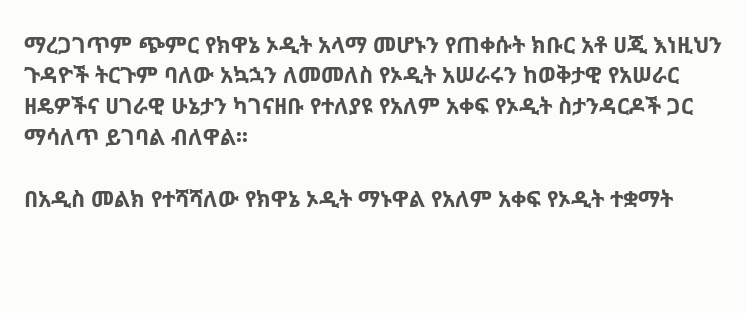ማረጋገጥም ጭምር የክዋኔ ኦዲት አላማ መሆኑን የጠቀሱት ክቡር አቶ ሀጂ እነዚህን ጉዳዮች ትርጉም ባለው አኳኋን ለመመለስ የኦዲት አሠራሩን ከወቅታዊ የአሠራር ዘዴዎችና ሀገራዊ ሁኔታን ካገናዘቡ የተለያዩ የአለም አቀፍ የኦዲት ስታንዳርዶች ጋር ማሳለጥ ይገባል ብለዋል፡፡

በአዲስ መልክ የተሻሻለው የክዋኔ ኦዲት ማኑዋል የአለም አቀፍ የኦዲት ተቋማት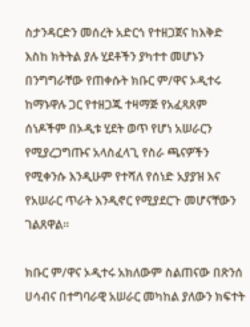ስታንዳርድን መሰረት አድርጎ የተዘጋጀና ከእቅድ እስከ ክትትል ያሉ ሂደቶችን ያካተተ መሆኑን በንግግራቸው የጠቀሱት ክቡር ም/ዋና ኦዲተሩ ከማኑዋሉ ጋር የተዘጋጁ ተዛማጅ የአፈጻጸም ሰነዶችም በኦዲቱ ሂደት ወጥ የሆነ አሠራርን የሚያረጋግጡና አላስፈላጊ የስራ ጫናዎችን የሚቀንሱ እንዲሁም የተሻለ የሰነድ አያያዝ እና የአሠራር ጥራት እንዲኖር የሚያደርጉ መሆናቸውን ገልጸዋል፡፡

ክቡር ም/ዋና ኦዲተሩ አክለውም ስልጠናው በጽንሰ ሀሳብና በተግባራዊ አሠራር መካከል ያለውን ክፍተት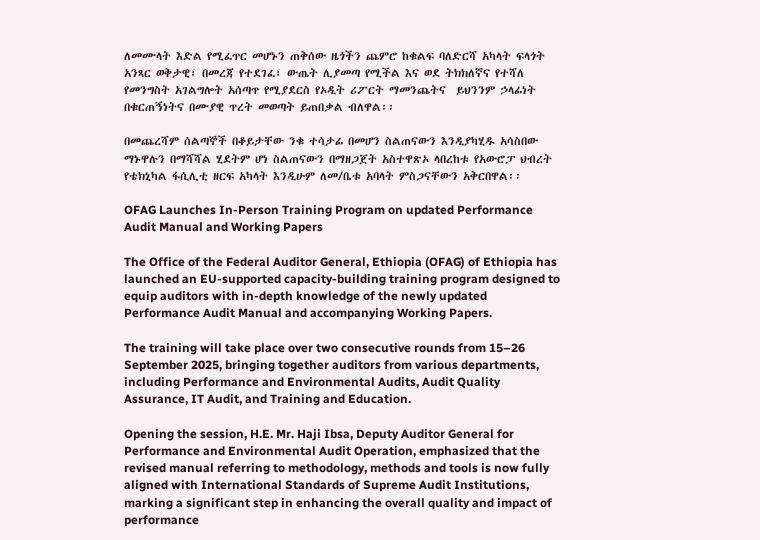ለመሙላት እድል የሚፈጥር መሆኑን ጠቅሰው ዜጎችን ጨምሮ ከቁልፍ ባለድርሻ አካላት ፍላጎት አንጻር ወቅታዊ፣ በመረጃ የተደገፈ፣ ውጤት ሊያመጣ የሚችል እና ወደ ትክክለኛና የተሻለ የመንግስት አገልግሎት አሰጣጥ የሚያደርስ የኦዲት ሪፖርት ማመንጨትና  ይህንንም ኃላፊነት በቁርጠኝነትና በሙያዊ ጥረት መወጣት ይጠበቃል ብለዋል፡፡

በመጨረሻም ሰልጣኞች በቆይታቸው ንቁ ተሳታፊ በመሆን ስልጠናውን እንዲያካሂዱ አሳስበው ማኑዋሉን በማሻሻል ሂደትም ሆነ ስልጠናውን በማዘጋጀት አስተዋጽኦ ላበረከቱ የአውሮፓ ህብረት የቴክኒካል ፋሲሊቲ ዘርፍ አካላት እንዲሁም ለመ/ቤቱ አባላት ምስጋናቸውን አቅርበዋል፡፡

OFAG Launches In-Person Training Program on updated Performance Audit Manual and Working Papers

The Office of the Federal Auditor General, Ethiopia (OFAG) of Ethiopia has launched an EU-supported capacity-building training program designed to equip auditors with in-depth knowledge of the newly updated Performance Audit Manual and accompanying Working Papers.

The training will take place over two consecutive rounds from 15–26 September 2025, bringing together auditors from various departments, including Performance and Environmental Audits, Audit Quality Assurance, IT Audit, and Training and Education.

Opening the session, H.E. Mr. Haji Ibsa, Deputy Auditor General for Performance and Environmental Audit Operation, emphasized that the revised manual referring to methodology, methods and tools is now fully aligned with International Standards of Supreme Audit Institutions, marking a significant step in enhancing the overall quality and impact of performance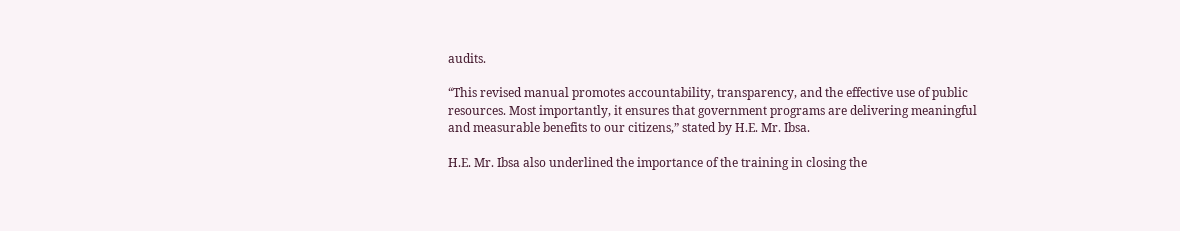audits.

“This revised manual promotes accountability, transparency, and the effective use of public resources. Most importantly, it ensures that government programs are delivering meaningful and measurable benefits to our citizens,” stated by H.E. Mr. Ibsa.

H.E. Mr. Ibsa also underlined the importance of the training in closing the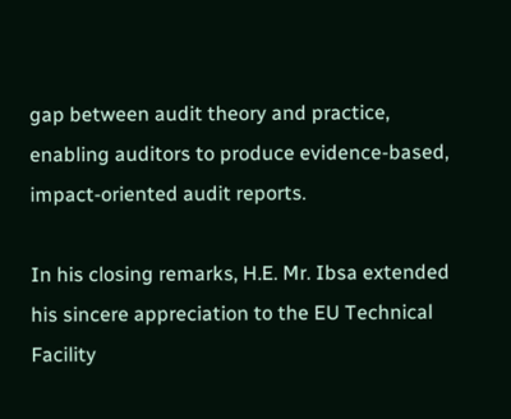gap between audit theory and practice, enabling auditors to produce evidence-based, impact-oriented audit reports.

In his closing remarks, H.E. Mr. Ibsa extended his sincere appreciation to the EU Technical Facility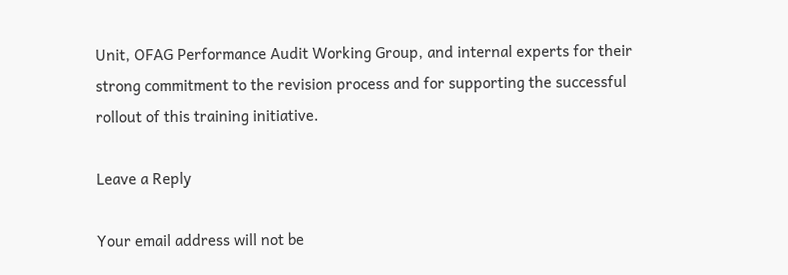Unit, OFAG Performance Audit Working Group, and internal experts for their strong commitment to the revision process and for supporting the successful rollout of this training initiative.

Leave a Reply

Your email address will not be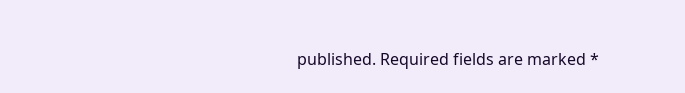published. Required fields are marked *